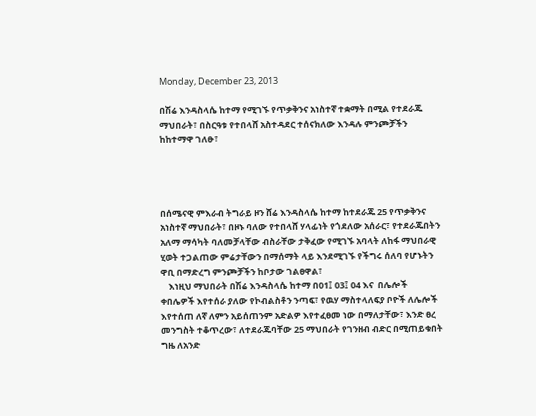Monday, December 23, 2013

በሽሬ እንዳስላሴ ከተማ የሚገኙ የጥቃቅንና አነስተኛ ተቋማት በሚል የተደራጁ ማህበራት፣ በስርዓቱ የተበላሸ አስተዳደር ተሰናክለው እንዳሉ ምንጮቻችን ከከተማዋ ገለፁ፣




በሰሜናዊ ምእራብ ትግራይ ዞን ሸሬ እንዳስላሴ ከተማ ከተደራጁ 25 የጥቃቅንና አነስተኛ ማህበራት፣ በዞኑ ባለው የተበላሸ ሃላፊነት የጎደለው አሰራር፣ የተደራጁበትን አለማ ማሳካት ባለመቻላቸው ብስራቸው ታቅፈው የሚገኙ አባላት ለከፋ ማህበራዊ ሂወት ተጋልጠው ምሬታቸውን በማሰማት ላይ እንደሚገኙ የችግሩ ሰለባ የሆኑትን ዋቢ በማድረግ ምንጮቻችን ከቦታው ገልፀዋል፣
    እነዚህ ማህበራት በሽሬ እንዳስላሴ ከተማ በ01፤ 03፤ 04 እና  በሌሎች ቀበሌዎች እየተሰራ ያለው የኮብልስቶን ንጣፍ፣ የዉሃ ማስተላለፍያ ቦዮች ለሌሎች እየተሰጠ ለኛ ለምን አይሰጠንም አድልዎ እየተፈፀመ ነው በማለታቸው፣ እንድ ፀረ መንግስት ተቆጥረው፣ ለተደራጁባቸው 25 ማህበራት የገንዘብ ብድር በሚጠይቁበት ግዜ ለአንድ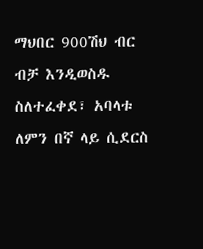ማህበር 900ሽህ ብር ብቻ እንዲወስዱ ስለተፈቀደ፣ አባላቱ ለምን በኛ ላይ ሲደርስ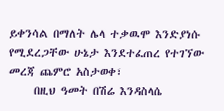ይቀንሳል በማለት ሌላ ተቃዉሞ እንድያነሱ የሚደረጋቸው ሁኔታ እንደተፈጠረ የተገኘው መረጃ ጨምሮ አስታወቀ፣
     በዚህ ዓመት በሽሬ እንዳስላሴ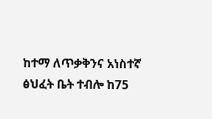ከተማ ለጥቃቅንና አነስተኛ ፅህፈት ቤት ተብሎ ከ75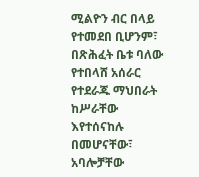ሚልዮን ብር በላይ የተመደበ ቢሆንም፣ በጽሕፈት ቤቱ ባለው የተበላሸ አሰራር የተደራጁ ማህበራት ከሥራቸው እየተሰናከሉ በመሆናቸው፣ አባሎቻቸው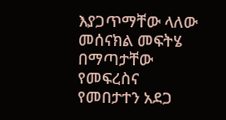እያጋጥማቸው ላለው መሰናክል መፍትሄ በማጣታቸው የመፍረስና የመበታተን አደጋ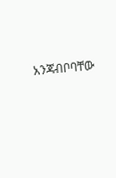አንጃብቦባቸው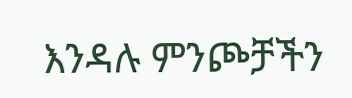እንዳሉ ምንጮቻችን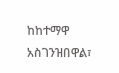ከከተማዋ አስገንዝበዋል፣